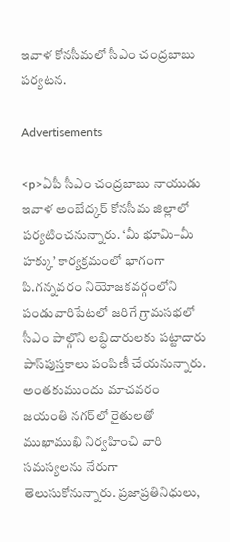ఇవాళ కోనసీమలో సీఎం చంద్రబాబు పర్యటన.

Advertisements

<p>ఏపీ సీఎం చంద్రబాబు నాయుడు ఇవాళ అంబేద్కర్ కోనసీమ జిల్లాలో పర్యటించనున్నారు. ‘మీ భూమి–మీ హక్కు’ కార్యక్రమంలో భాగంగా పి.గన్నవరం నియోజకవర్గంలోని పండువారిపేటలో జరిగే గ్రామసభలో సీఎం పాల్గొని లబ్ధిదారులకు పట్టాదారు పాస్‌పుస్తకాలు పంపిణీ చేయనున్నారు. అంతకుముందు మాచవరం జయంతి నగర్‌లో రైతులతో ముఖాముఖి నిర్వహించి వారి సమస్యలను నేరుగా తెలుసుకోనున్నారు. ప్రజాప్రతినిధులు,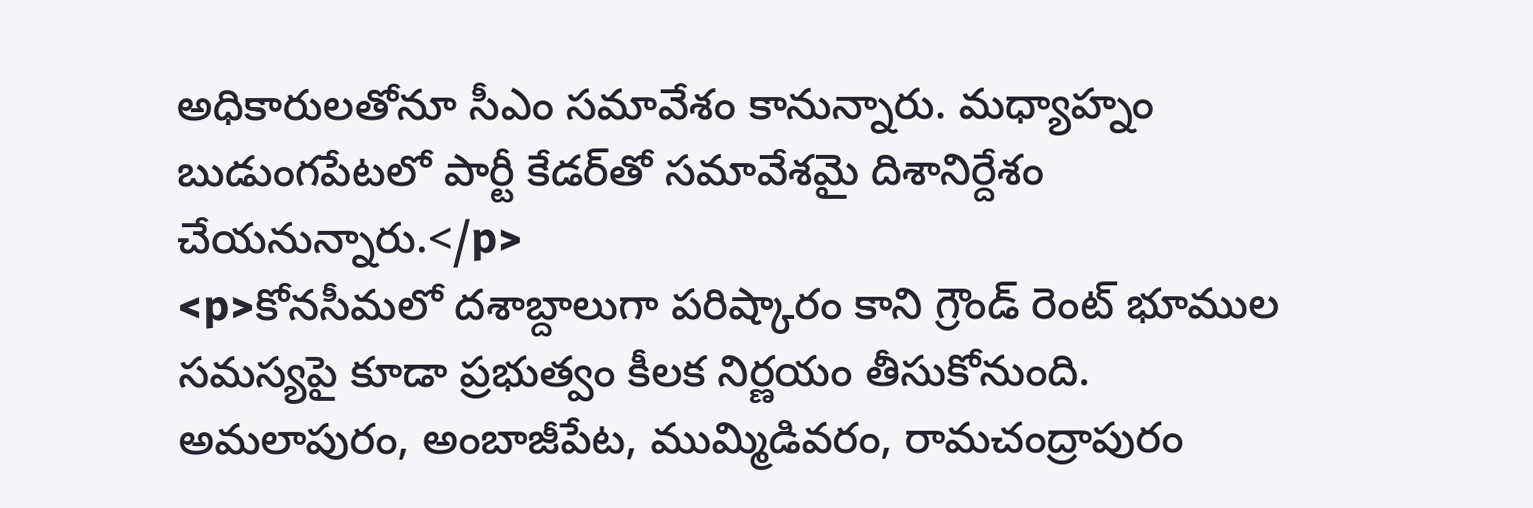అధికారులతోనూ సీఎం సమావేశం కానున్నారు. మధ్యాహ్నం బుడుంగపేటలో పార్టీ కేడర్‌తో సమావేశమై దిశానిర్దేశం చేయనున్నారు.</p>
<p>కోనసీమలో దశాబ్దాలుగా పరిష్కారం కాని గ్రౌండ్ రెంట్ భూముల సమస్యపై కూడా ప్రభుత్వం కీలక నిర్ణయం తీసుకోనుంది. అమలాపురం, అంబాజీపేట, ముమ్మిడివరం, రామచంద్రాపురం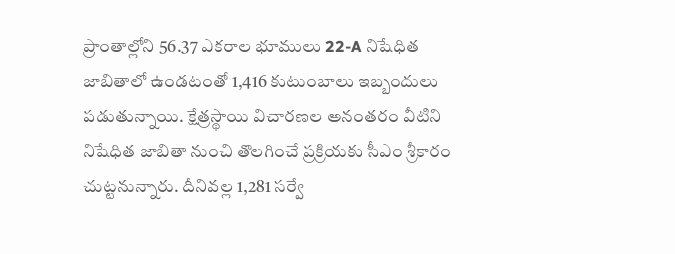ప్రాంతాల్లోని 56.37 ఎకరాల భూములు 22-A నిషేధిత జాబితాలో ఉండటంతో 1,416 కుటుంబాలు ఇబ్బందులు పడుతున్నాయి. క్షేత్రస్థాయి విచారణల అనంతరం వీటిని నిషేధిత జాబితా నుంచి తొలగించే ప్రక్రియకు సీఎం శ్రీకారం చుట్టనున్నారు. దీనివల్ల 1,281 సర్వే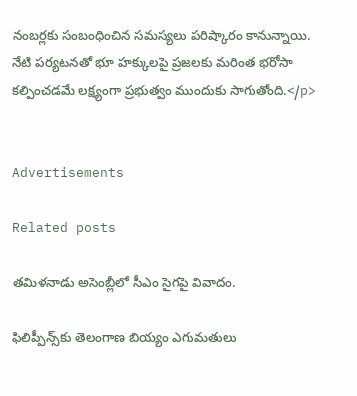నంబర్లకు సంబంధించిన సమస్యలు పరిష్కారం కానున్నాయి. నేటి పర్యటనతో భూ హక్కులపై ప్రజలకు మరింత భరోసా కల్పించడమే లక్ష్యంగా ప్రభుత్వం ముందుకు సాగుతోంది.</p>


Advertisements

Related posts

తమిళనాడు అసెంబ్లీలో సీఎం సైగపై వివాదం.

ఫిలిప్పీన్స్‌కు తెలంగాణ బియ్యం ఎగుమతులు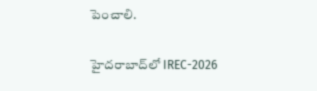పెంచాలి.

హైదరాబాద్‌లో IREC-2026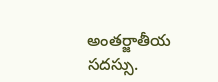అంతర్జాతీయ సదస్సు.